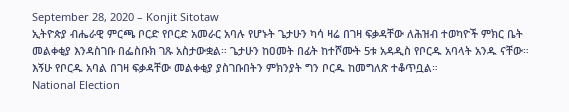September 28, 2020 – Konjit Sitotaw
ኢትዮጵያ ብሔራዊ ምርጫ ቦርድ የቦርድ አመራር አባሉ የሆኑት ጌታሁን ካሳ ዛሬ በገዛ ፍቃዳቸው ለሕዝብ ተወካዮች ምክር ቤት መልቀቂያ እንዳስገቡ በፌስቡክ ገጹ አስታውቋል። ጌታሁን ከዐመት በፊት ከተሾሙት 5ቱ አዳዲስ የቦርዱ አባላት አንዱ ናቸው። እኝሁ የቦርዱ አባል በገዛ ፍቃዳቸው መልቀቂያ ያስገቡበትን ምክንያት ግን ቦርዱ ከመግለጽ ተቆጥቧል።
National Election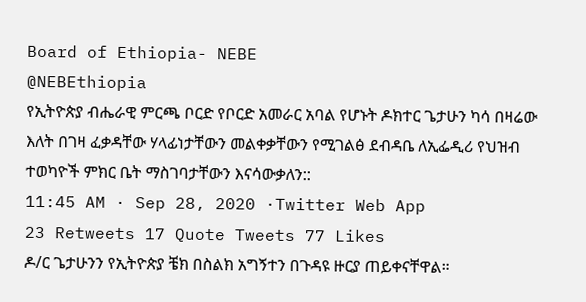Board of Ethiopia- NEBE
@NEBEthiopia
የኢትዮጵያ ብሔራዊ ምርጫ ቦርድ የቦርድ አመራር አባል የሆኑት ዶክተር ጌታሁን ካሳ በዛሬው እለት በገዛ ፈቃዳቸው ሃላፊነታቸውን መልቀቃቸውን የሚገልፅ ደብዳቤ ለኢፌዲሪ የህዝብ ተወካዮች ምክር ቤት ማስገባታቸውን እናሳውቃለን::
11:45 AM · Sep 28, 2020 ·Twitter Web App
23 Retweets 17 Quote Tweets 77 Likes
ዶ/ር ጌታሁንን የኢትዮጵያ ቼክ በስልክ አግኝተን በጉዳዩ ዙርያ ጠይቀናቸዋል።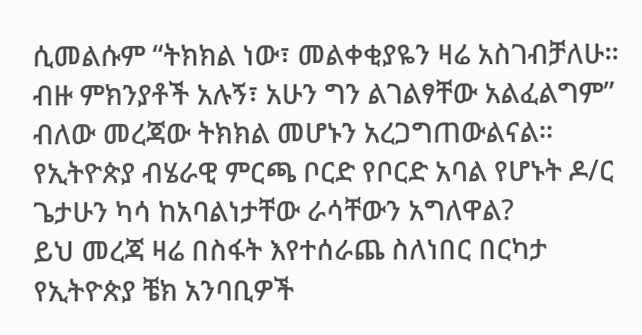ሲመልሱም “ትክክል ነው፣ መልቀቂያዬን ዛሬ አስገብቻለሁ። ብዙ ምክንያቶች አሉኝ፣ አሁን ግን ልገልፃቸው አልፈልግም” ብለው መረጃው ትክክል መሆኑን አረጋግጠውልናል።
የኢትዮጵያ ብሄራዊ ምርጫ ቦርድ የቦርድ አባል የሆኑት ዶ/ር ጌታሁን ካሳ ከአባልነታቸው ራሳቸውን አግለዋል?
ይህ መረጃ ዛሬ በስፋት እየተሰራጨ ስለነበር በርካታ የኢትዮጵያ ቼክ አንባቢዎች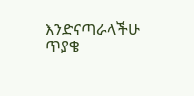እንድናጣራላችሁ ጥያቄ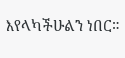እየላካችሁልን ነበር።